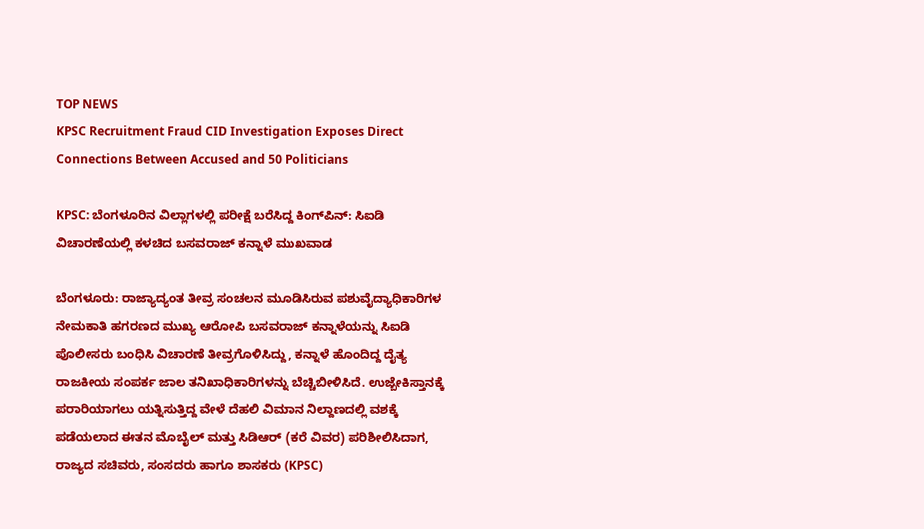TOP NEWS
KPSC Recruitment Fraud CID Investigation Exposes Direct Connections Between Accused and 50 Politicians

KPSC: ಬೆಂಗಳೂರಿನ ವಿಲ್ಲಾಗಳಲ್ಲಿ ಪರೀಕ್ಷೆ ಬರೆಸಿದ್ದ ಕಿಂಗ್‌ಪಿನ್: ಸಿಐಡಿ ವಿಚಾರಣೆಯಲ್ಲಿ ಕಳಚಿದ ಬಸವರಾಜ್ ಕನ್ನಾಳೆ ಮುಖವಾಡ

ಬೆಂಗಳೂರು: ರಾಜ್ಯಾದ್ಯಂತ ತೀವ್ರ ಸಂಚಲನ ಮೂಡಿಸಿರುವ ಪಶುವೈದ್ಯಾಧಿಕಾರಿಗಳ ನೇಮಕಾತಿ ಹಗರಣದ ಮುಖ್ಯ ಆರೋಪಿ ಬಸವರಾಜ್ ಕನ್ನಾಳೆಯನ್ನು ಸಿಐಡಿ ಪೊಲೀಸರು ಬಂಧಿಸಿ ವಿಚಾರಣೆ ತೀವ್ರಗೊಳಿಸಿದ್ದು, ಕನ್ನಾಳೆ ಹೊಂದಿದ್ದ ದೈತ್ಯ ರಾಜಕೀಯ ಸಂಪರ್ಕ ಜಾಲ ತನಿಖಾಧಿಕಾರಿಗಳನ್ನು ಬೆಚ್ಚಿಬೀಳಿಸಿದೆ. ಉಜ್ಬೇಕಿಸ್ತಾನಕ್ಕೆ ಪರಾರಿಯಾಗಲು ಯತ್ನಿಸುತ್ತಿದ್ದ ವೇಳೆ ದೆಹಲಿ ವಿಮಾನ ನಿಲ್ದಾಣದಲ್ಲಿ ವಶಕ್ಕೆ ಪಡೆಯಲಾದ ಈತನ ಮೊಬೈಲ್ ಮತ್ತು ಸಿಡಿಆರ್ (ಕರೆ ವಿವರ) ಪರಿಶೀಲಿಸಿದಾಗ, ರಾಜ್ಯದ ಸಚಿವರು, ಸಂಸದರು ಹಾಗೂ ಶಾಸಕರು (KPSC)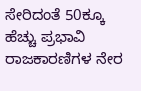ಸೇರಿದಂತೆ 50ಕ್ಕೂ ಹೆಚ್ಚು ಪ್ರಭಾವಿ ರಾಜಕಾರಣಿಗಳ ನೇರ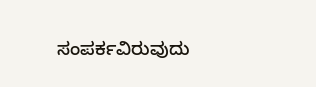ಸಂಪರ್ಕವಿರುವುದು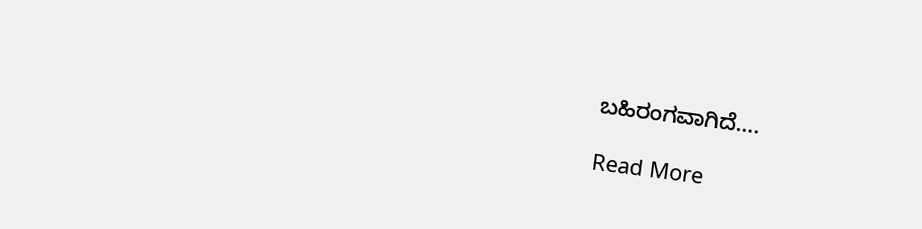ಬಹಿರಂಗವಾಗಿದೆ….

Read More